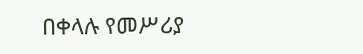በቀላሉ የመሥሪያ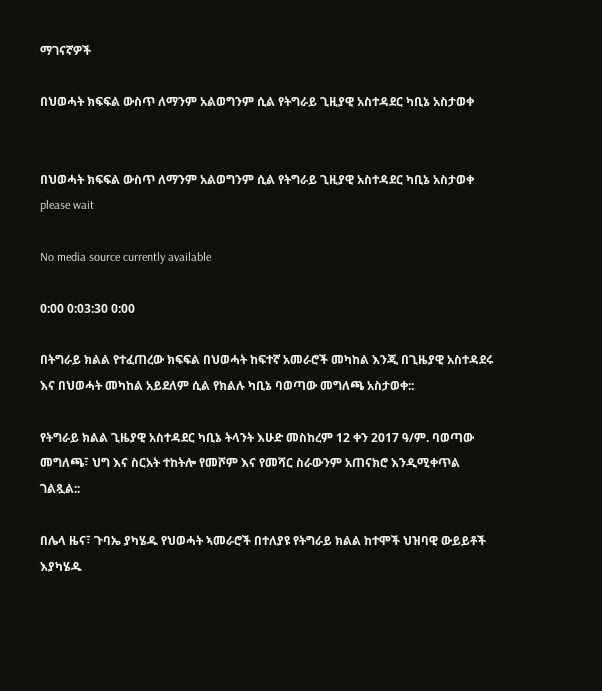ማገናኛዎች

በህወሓት ክፍፍል ውስጥ ለማንም አልወግንም ሲል የትግራይ ጊዚያዊ አስተዳደር ካቢኔ አስታወቀ


በህወሓት ክፍፍል ውስጥ ለማንም አልወግንም ሲል የትግራይ ጊዚያዊ አስተዳደር ካቢኔ አስታወቀ
please wait

No media source currently available

0:00 0:03:30 0:00

በትግራይ ክልል የተፈጠረው ክፍፍል በህወሓት ከፍተኛ አመራሮች መካከል እንጂ በጊዜያዊ አስተዳደሩ እና በህወሓት መካከል አይደለም ሲል የክልሉ ካቢኔ ባወጣው መግለጫ አስታወቀ::

የትግራይ ክልል ጊዜያዊ አስተዳደር ካቢኔ ትላንት እሁድ መስከረም 12 ቀን 2017 ዓ/ም. ባወጣው መግለጫ፣ ህግ እና ስርአት ተከትሎ የመሾም እና የመሻር ስራውንም አጠናክሮ እንዲሚቀጥል ገልጿል::

በሌላ ዜና፣ ጉባኤ ያካሄዱ የህወሓት ኣመራሮች በተለያዩ የትግራይ ክልል ከተሞች ህዝባዊ ውይይቶች እያካሄዱ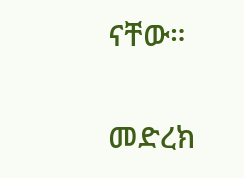ናቸው።

መድረክ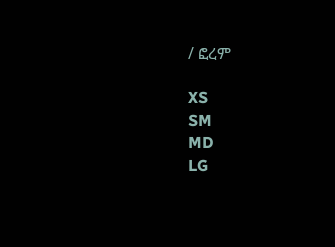/ ፎረም

XS
SM
MD
LG